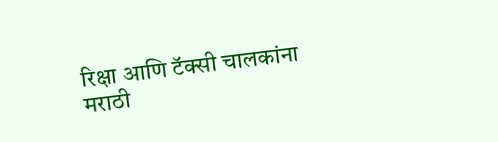रिक्षा आणि टॅक्सी चालकांना मराठी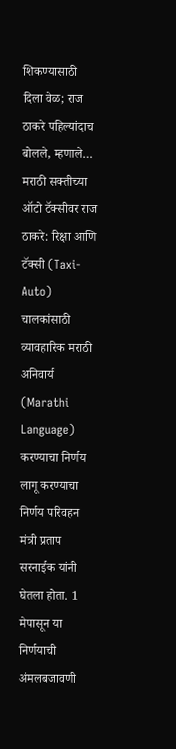शिकण्यासाठी दिला वेळ; राज ठाकरे पहिल्यांदाच बोलले, म्हणाले…
मराठी सक्तीच्या ऑटो टॅक्सीवर राज ठाकरे: रिक्षा आणि टॅक्सी (Taxi-Auto) चालकांसाठी व्यावहारिक मराठी अनिवार्य (Marathi Language) करण्याचा निर्णय लागू करण्याचा निर्णय परिवहन मंत्री प्रताप सरनाईक यांनी घेतला होता. 1 मेपासून या निर्णयाची अंमलबजावणी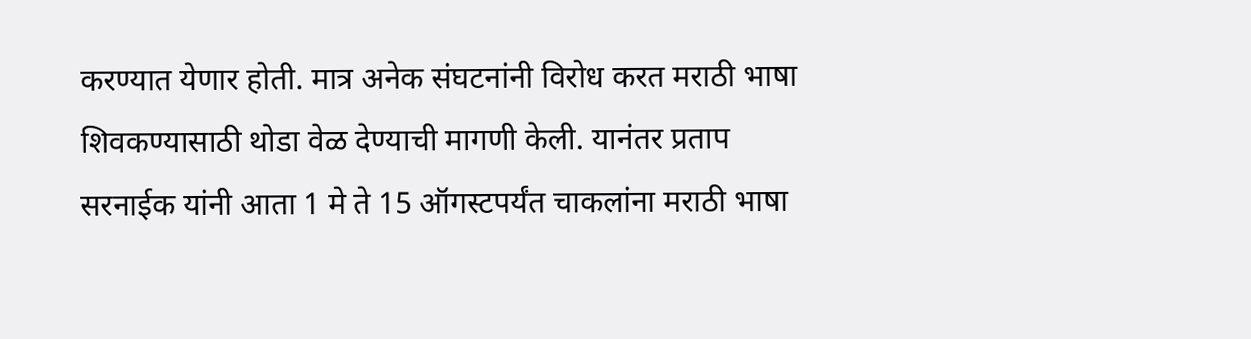करण्यात येणार होती. मात्र अनेक संघटनांनी विरोध करत मराठी भाषा शिवकण्यासाठी थोडा वेळ देण्याची मागणी केली. यानंतर प्रताप सरनाईक यांनी आता 1 मे ते 15 ऑगस्टपर्यंत चाकलांना मराठी भाषा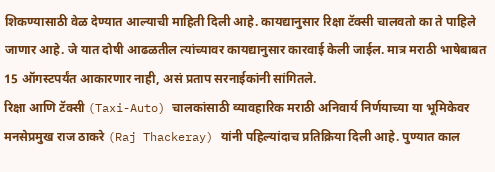शिकण्यासाठी वेळ देण्यात आल्याची माहिती दिली आहे. कायद्यानुसार रिक्षा टॅक्सी चालवतो का ते पाहिले जाणार आहे. जे यात दोषी आढळतील त्यांच्यावर कायद्यानुसार कारवाई केली जाईल. मात्र मराठी भाषेबाबत 15 ऑगस्टपर्यंत आकारणार नाही, असं प्रताप सरनाईकांनी सांगितले.
रिक्षा आणि टॅक्सी (Taxi-Auto) चालकांसाठी व्यावहारिक मराठी अनिवार्य निर्णयाच्या या भूमिकेवर मनसेप्रमुख राज ठाकरे (Raj Thackeray) यांनी पहिल्यांदाच प्रतिक्रिया दिली आहे. पुण्यात काल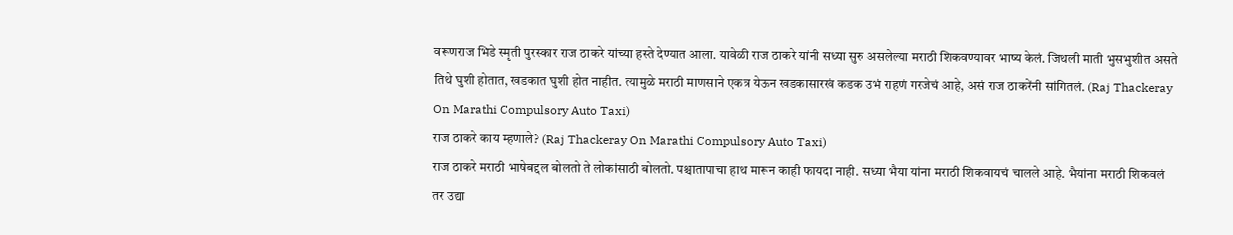वरूणराज भिडे स्मृती पुरस्कार राज ठाकरे यांच्या हस्ते देण्यात आला. यावेळी राज ठाकरे यांनी सध्या सुरु असलेल्या मराठी शिकवण्यावर भाष्य केलं. जिथली माती भुसभुशीत असते तिथे घुशी होतात, खडकात घुशी होत नाहीत. त्यामुळे मराठी माणसाने एकत्र येऊन खडकासारखं कडक उभं राहणं गरजेचं आहे, असं राज ठाकरेंनी सांगितलं. (Raj Thackeray On Marathi Compulsory Auto Taxi)
राज ठाकरे काय म्हणाले? (Raj Thackeray On Marathi Compulsory Auto Taxi)
राज ठाकरे मराठी भाषेबद्दल बोलतो ते लोकांसाठी बोलतो. पश्चातापाचा हाथ मारून काही फायदा नाही. सध्या भैया यांना मराठी शिकवायचं चालले आहे. भैयांना मराठी शिकवलं तर उद्या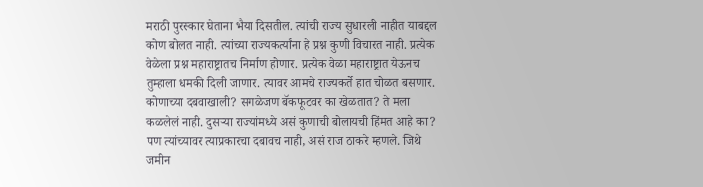मराठी पुरस्कार घेताना भैया दिसतील. त्यांची राज्य सुधारली नाहीत याबद्दल कोण बोलत नाही. त्यांच्या राज्यकर्त्यांना हे प्रश्न कुणी विचारत नाही. प्रत्येक वेळेला प्रश्न महाराष्ट्रातच निर्माण होणार. प्रत्येक वेळा महाराष्ट्रात येऊनच तुम्हाला धमकी दिली जाणार. त्यावर आमचे राज्यकर्ते हात चोळत बसणार. कोणाच्या दबवाखाली? सगळेजण बॅकफूटवर का खेळतात? ते मला कळलेलं नाही. दुसऱ्या राज्यांमध्ये असं कुणाची बोलायची हिंमत आहे का? पण त्यांच्यावर त्याप्रकारचा दबावच नाही, असं राज ठाकरे म्हणले. जिथे जमीन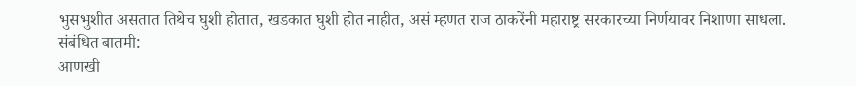भुसभुशीत असतात तिथेच घुशी होतात, खडकात घुशी होत नाहीत, असं म्हणत राज ठाकरेंनी महाराष्ट्र सरकारच्या निर्णयावर निशाणा साधला.
संबंधित बातमी:
आणखी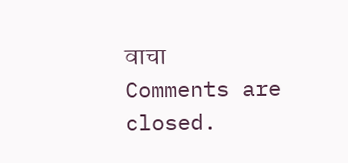वाचा
Comments are closed.